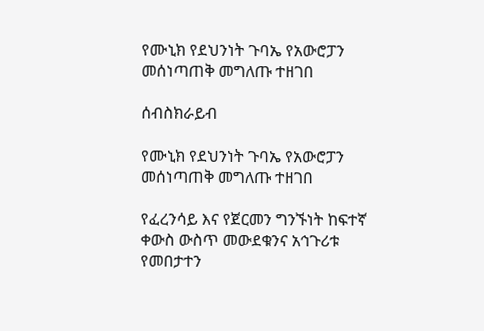የሙኒክ የደህንነት ጉባኤ የአውሮፓን መሰነጣጠቅ መግለጡ ተዘገበ

ሰብስክራይብ

የሙኒክ የደህንነት ጉባኤ የአውሮፓን መሰነጣጠቅ መግለጡ ተዘገበ

የፈረንሳይ እና የጀርመን ግንኙነት ከፍተኛ ቀውስ ውስጥ መውደቁንና አኅጉሪቱ የመበታተን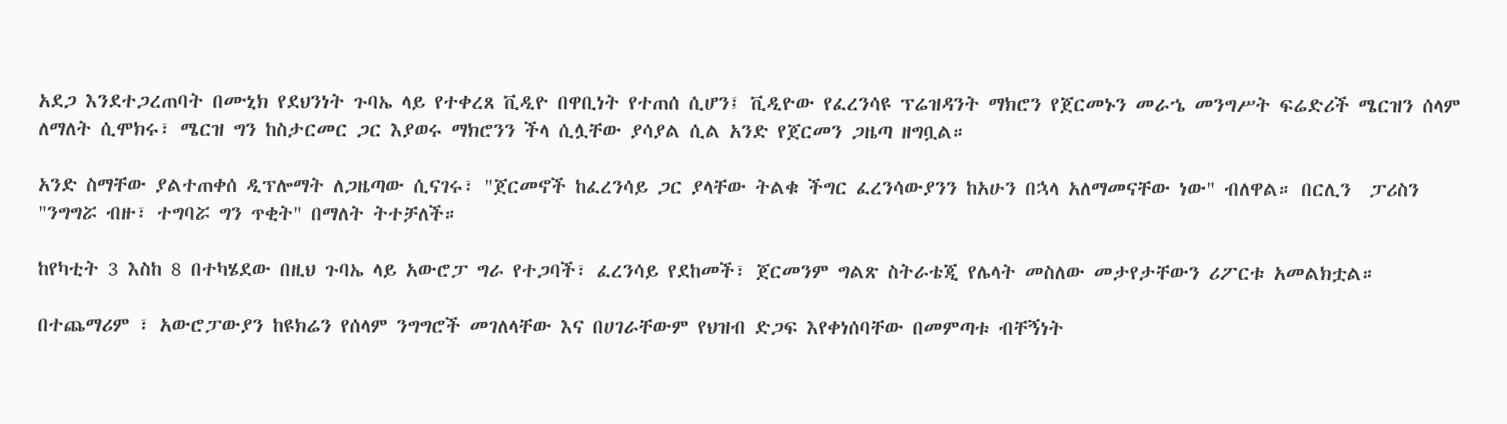አደጋ እንደተጋረጠባት በሙኒክ የደህንነት ጉባኤ ላይ የተቀረጸ ቪዲዮ በዋቢነት የተጠሰ ሲሆን፤ ቪዲዮው የፈረንሳዩ ፕሬዝዳንት ማክሮን የጀርመኑን መራኄ መንግሥት ፍሬድሪች ሜርዝን ሰላም ለማለት ሲሞክሩ፣ ሜርዝ ግን ከስታርመር ጋር እያወሩ ማክሮንን ችላ ሲሏቸው ያሳያል ሲል አንድ የጀርመን ጋዜጣ ዘግቧል።

አንድ ስማቸው ያልተጠቀሰ ዲፕሎማት ለጋዜጣው ሲናገሩ፣ "ጀርመኖች ከፈረንሳይ ጋር ያላቸው ትልቁ ችግር ፈረንሳውያንን ከአሁን በኋላ አለማመናቸው ነው" ብለዋል። በርሊን  ፓሪስን "ንግግሯ ብዙ፣ ተግባሯ ግን ጥቂት" በማለት ትተቻለች።

ከየካቲት 3 እስከ 8 በተካሄደው በዚህ ጉባኤ ላይ አውሮፓ ግራ የተጋባች፣ ፈረንሳይ የደከመች፣ ጀርመንም ግልጽ ስትራቴጂ የሌላት መስለው መታየታቸውን ሪፖርቱ አመልክቷል።

በተጨማሪም ፣ አውሮፓውያን ከዩክሬን የሰላም ንግግሮች መገለላቸው እና በሀገራቸውም የህዝብ ድጋፍ እየቀነሰባቸው በመምጣቱ ብቸኝነት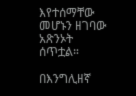እየተሰማቸው መሆኑን ዘገባው አጽንኦት ሰጥቷል።

በእንግሊዘኛ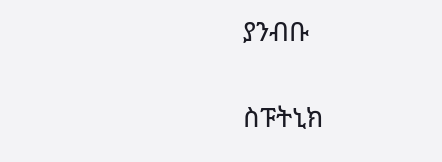ያንብቡ

ስፑትኒክ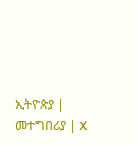ኢትዮጵያ | መተግበሪያ | X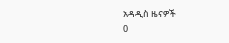አዳዲስ ዜናዎች
0